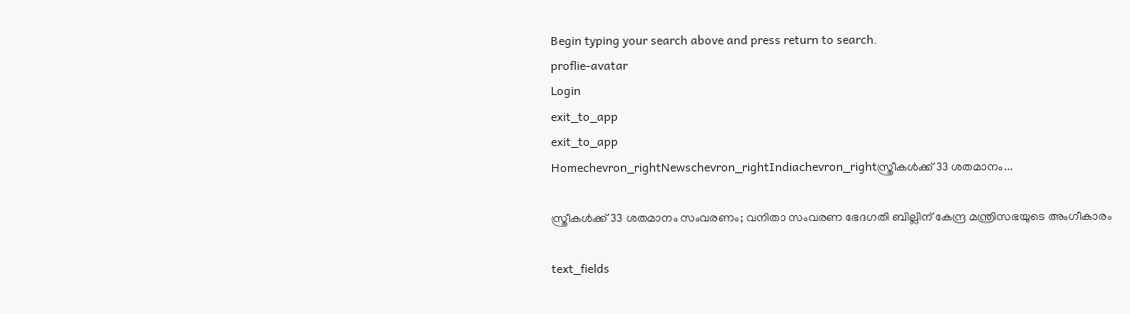Begin typing your search above and press return to search.
proflie-avatar
Login
exit_to_app
exit_to_app
Homechevron_rightNewschevron_rightIndiachevron_rightസ്ത്രീകൾക്ക് 33 ശതമാനം...

സ്ത്രീകൾക്ക് 33 ശതമാനം സംവരണം; വനിതാ സംവരണ ഭേദഗതി ബില്ലിന് കേന്ദ്ര മന്ത്രിസഭയുടെ അംഗീകാരം

text_fields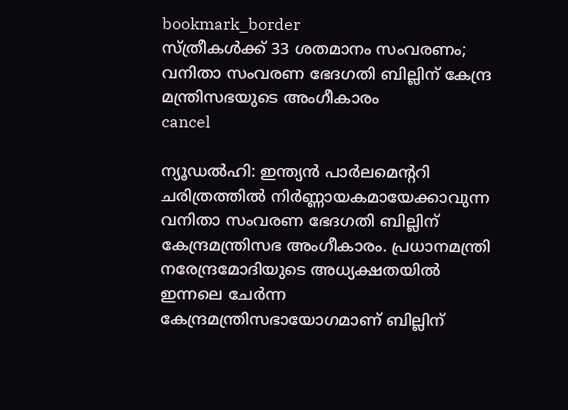bookmark_border
സ്ത്രീകൾക്ക് 33 ശതമാനം സംവരണം; വനിതാ സംവരണ ഭേദഗതി ബില്ലിന് കേന്ദ്ര മന്ത്രിസഭയുടെ അംഗീകാരം
cancel

ന്യൂഡൽഹി: ഇന്ത്യൻ പാർലമെന്ററി ചരിത്രത്തിൽ നിർണ്ണായകമായേക്കാവുന്ന വനിതാ സംവരണ ഭേദഗതി ബില്ലിന് കേന്ദ്രമന്ത്രിസഭ അംഗീകാരം. പ്രധാനമന്ത്രി നരേന്ദ്രമോദിയുടെ അധ്യക്ഷതയിൽ ഇന്നലെ ചേർന്ന കേന്ദ്രമന്ത്രിസഭായോഗമാണ് ബില്ലിന്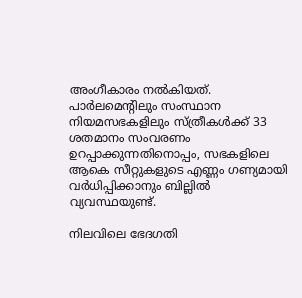അംഗീകാരം നൽകിയത്. പാർലമെന്റിലും സംസ്ഥാന നിയമസഭകളിലും സ്ത്രീകൾക്ക് 33 ശതമാനം സംവരണം ഉറപ്പാക്കുന്നതിനൊപ്പം, സഭകളിലെ ആകെ സീറ്റുകളുടെ എണ്ണം ഗണ്യമായി വർധിപ്പിക്കാനും ബില്ലിൽ വ്യവസ്ഥയുണ്ട്.

നിലവിലെ ഭേദഗതി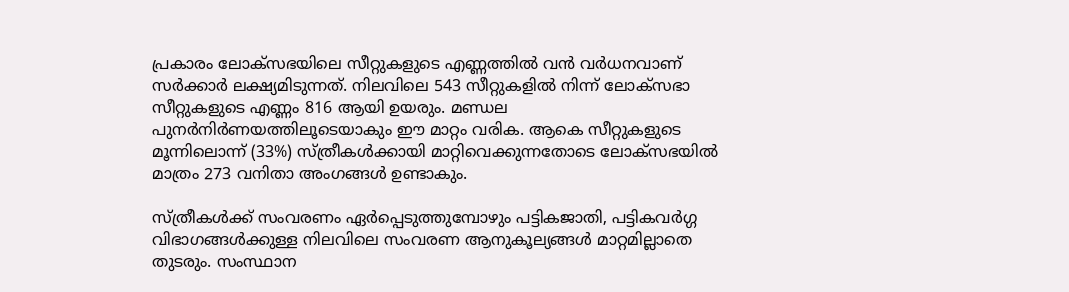പ്രകാരം ലോക്സഭയിലെ സീറ്റുകളുടെ എണ്ണത്തിൽ വൻ വർധനവാണ് സർക്കാർ ലക്ഷ്യമിടുന്നത്. നിലവിലെ 543 സീറ്റുകളിൽ നിന്ന് ലോക്സഭാ സീറ്റുകളുടെ എണ്ണം 816 ആയി ഉയരും. മണ്ഡല പുനർനിർണയത്തിലൂടെയാകും ഈ മാറ്റം വരിക. ആകെ സീറ്റുകളുടെ മൂന്നിലൊന്ന് (33%) സ്ത്രീകൾക്കായി മാറ്റിവെക്കുന്നതോടെ ലോക്സഭയിൽ മാത്രം 273 വനിതാ അംഗങ്ങൾ ഉണ്ടാകും.

സ്ത്രീകൾക്ക് സംവരണം ഏർപ്പെടുത്തുമ്പോഴും പട്ടികജാതി, പട്ടികവർഗ്ഗ വിഭാഗങ്ങൾക്കുള്ള നിലവിലെ സംവരണ ആനുകൂല്യങ്ങൾ മാറ്റമില്ലാതെ തുടരും. സംസ്ഥാന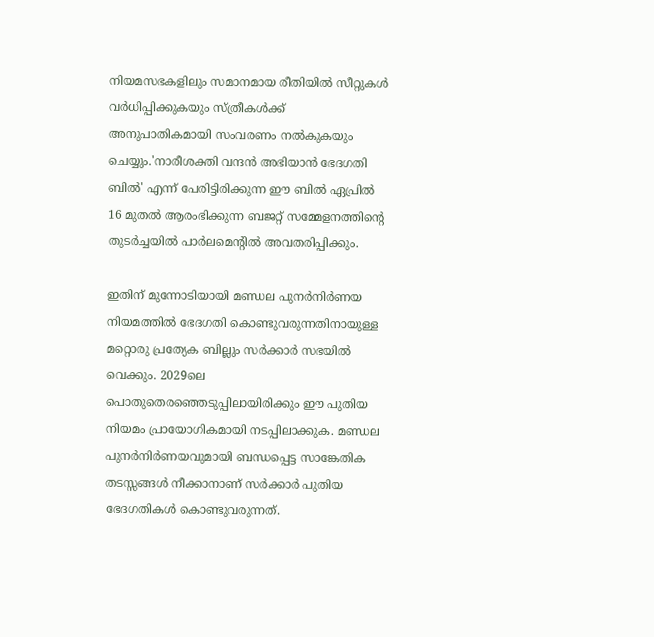നിയമസഭകളിലും സമാനമായ രീതിയിൽ സീറ്റുകൾ വർധിപ്പിക്കുകയും സ്ത്രീകൾക്ക് അനുപാതികമായി സംവരണം നൽകുകയും ചെയ്യും.'നാരീശക്തി വന്ദൻ അഭിയാൻ ഭേദഗതി ബിൽ' എന്ന് പേരിട്ടിരിക്കുന്ന ഈ ബിൽ ഏപ്രിൽ 16 മുതൽ ആരംഭിക്കുന്ന ബജറ്റ് സമ്മേളനത്തിന്റെ തുടർച്ചയിൽ പാർലമെന്റിൽ അവതരിപ്പിക്കും.

ഇതിന് മുന്നോടിയായി മണ്ഡല പുനർനിർണയ നിയമത്തിൽ ഭേദഗതി കൊണ്ടുവരുന്നതിനായുള്ള മറ്റൊരു പ്രത്യേക ബില്ലും സർക്കാർ സഭയിൽ വെക്കും. 2029ലെ പൊതുതെരഞ്ഞെടുപ്പിലായിരിക്കും ഈ പുതിയ നിയമം പ്രായോഗികമായി നടപ്പിലാക്കുക. മണ്ഡല പുനർനിർണയവുമായി ബന്ധപ്പെട്ട സാങ്കേതിക തടസ്സങ്ങൾ നീക്കാനാണ് സർക്കാർ പുതിയ ഭേദഗതികൾ കൊണ്ടുവരുന്നത്.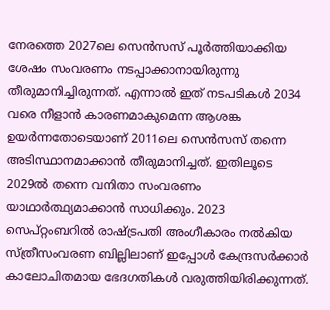നേരത്തെ 2027ലെ സെൻസസ് പൂർത്തിയാക്കിയ ശേഷം സംവരണം നടപ്പാക്കാനായിരുന്നു തീരുമാനിച്ചിരുന്നത്. എന്നാൽ ഇത് നടപടികൾ 2034 വരെ നീളാൻ കാരണമാകുമെന്ന ആശങ്ക ഉയർന്നതോടെയാണ് 2011ലെ സെൻസസ് തന്നെ അടിസ്ഥാനമാക്കാൻ തീരുമാനിച്ചത്. ഇതിലൂടെ 2029ൽ തന്നെ വനിതാ സംവരണം യാഥാർത്ഥ്യമാക്കാൻ സാധിക്കും. 2023 സെപ്റ്റംബറിൽ രാഷ്ട്രപതി അംഗീകാരം നൽകിയ സ്ത്രീസംവരണ ബില്ലിലാണ് ഇപ്പോൾ കേന്ദ്രസർക്കാർ കാലോചിതമായ ഭേദഗതികൾ വരുത്തിയിരിക്കുന്നത്.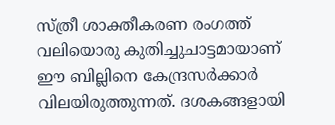സ്ത്രീ ശാക്തീകരണ രംഗത്ത് വലിയൊരു കുതിച്ചുചാട്ടമായാണ് ഈ ബില്ലിനെ കേന്ദ്രസർക്കാർ വിലയിരുത്തുന്നത്. ദശകങ്ങളായി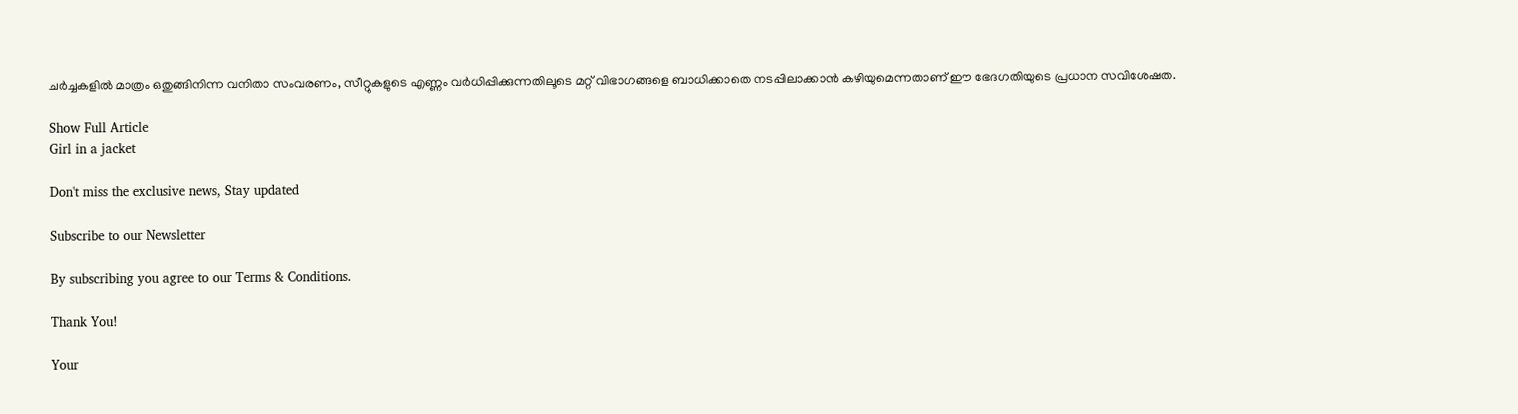ചർച്ചകളിൽ മാത്രം ഒതുങ്ങിനിന്ന വനിതാ സംവരണം, സീറ്റുകളുടെ എണ്ണം വർധിപ്പിക്കുന്നതിലൂടെ മറ്റ് വിഭാഗങ്ങളെ ബാധിക്കാതെ നടപ്പിലാക്കാൻ കഴിയുമെന്നതാണ് ഈ ഭേദഗതിയുടെ പ്രധാന സവിശേഷത.

Show Full Article
Girl in a jacket

Don't miss the exclusive news, Stay updated

Subscribe to our Newsletter

By subscribing you agree to our Terms & Conditions.

Thank You!

Your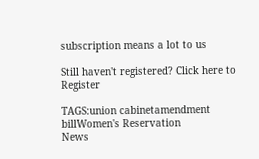subscription means a lot to us

Still haven't registered? Click here to Register

TAGS:union cabinetamendment billWomen's Reservation
News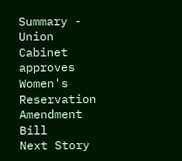Summary - Union Cabinet approves Women's Reservation Amendment Bill
Next Story